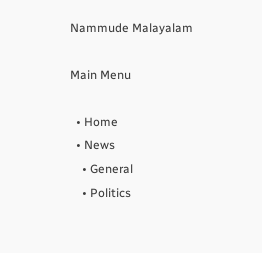Nammude Malayalam

Main Menu

  • Home
  • News
    • General
    • Politics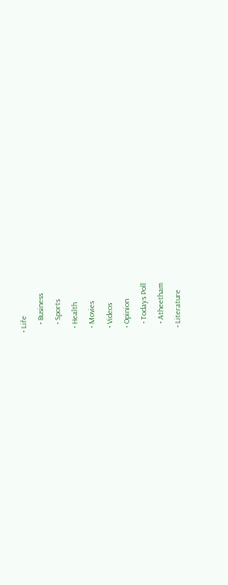• Life
    • Business
    • Sports
  • Health
  • Movies
  • Videos
  • Opinion
    • Todays Poll
    • Atheetham
  • Literature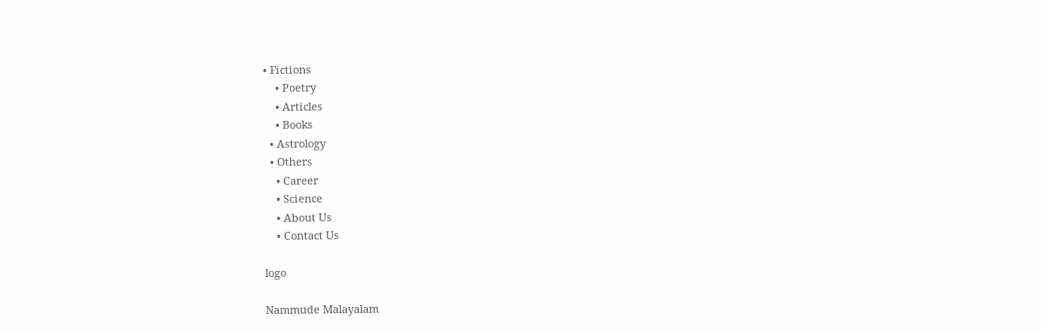• Fictions
    • Poetry
    • Articles
    • Books
  • Astrology
  • Others
    • Career
    • Science
    • About Us
    • Contact Us

logo

Nammude Malayalam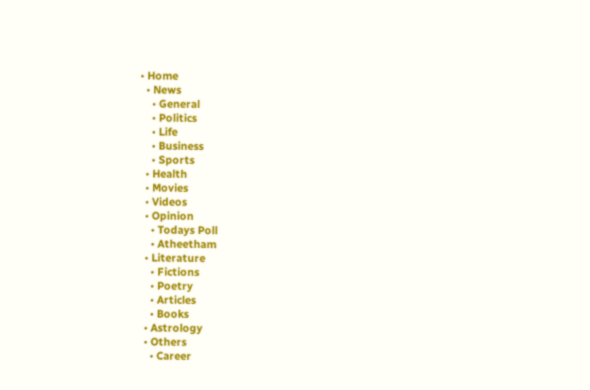• Home
  • News
    • General
    • Politics
    • Life
    • Business
    • Sports
  • Health
  • Movies
  • Videos
  • Opinion
    • Todays Poll
    • Atheetham
  • Literature
    • Fictions
    • Poetry
    • Articles
    • Books
  • Astrology
  • Others
    • Career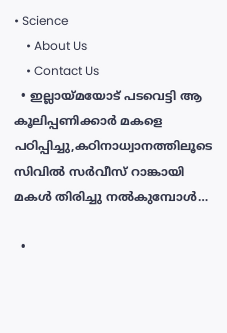• Science
    • About Us
    • Contact Us
  • ഇല്ലായ്മയോട് പടവെട്ടി ആ കൂലിപ്പണിക്കാർ മകളെ പഠിപ്പിച്ചു,കഠിനാധ്വാനത്തിലൂടെ സിവിൽ സർവീസ് റാങ്കായി മകൾ തിരിച്ചു നൽകുമ്പോൾ…

  •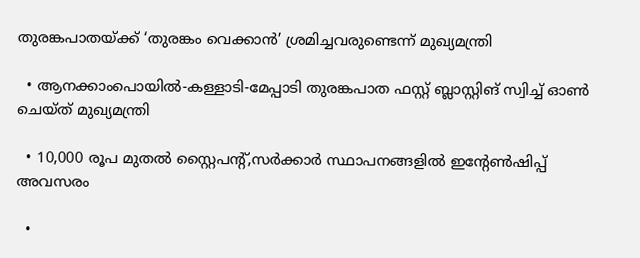തുരങ്കപാതയ്ക്ക് ‘തുരങ്കം വെക്കാൻ’ ശ്രമിച്ചവരുണ്ടെന്ന് മുഖ്യമന്ത്രി

  • ആനക്കാംപൊയിൽ-കള്ളാടി-മേപ്പാടി തുരങ്കപാത ഫസ്റ്റ് ബ്ലാസ്റ്റിങ് സ്വിച്ച് ഓൺ ചെയ്ത് മുഖ്യമന്ത്രി

  • 10,000 രൂപ മുതൽ സ്റ്റൈപൻ്റ്,സർക്കാർ സ്ഥാപനങ്ങളിൽ ഇൻ്റേൺഷിപ്പ് അവസരം

  •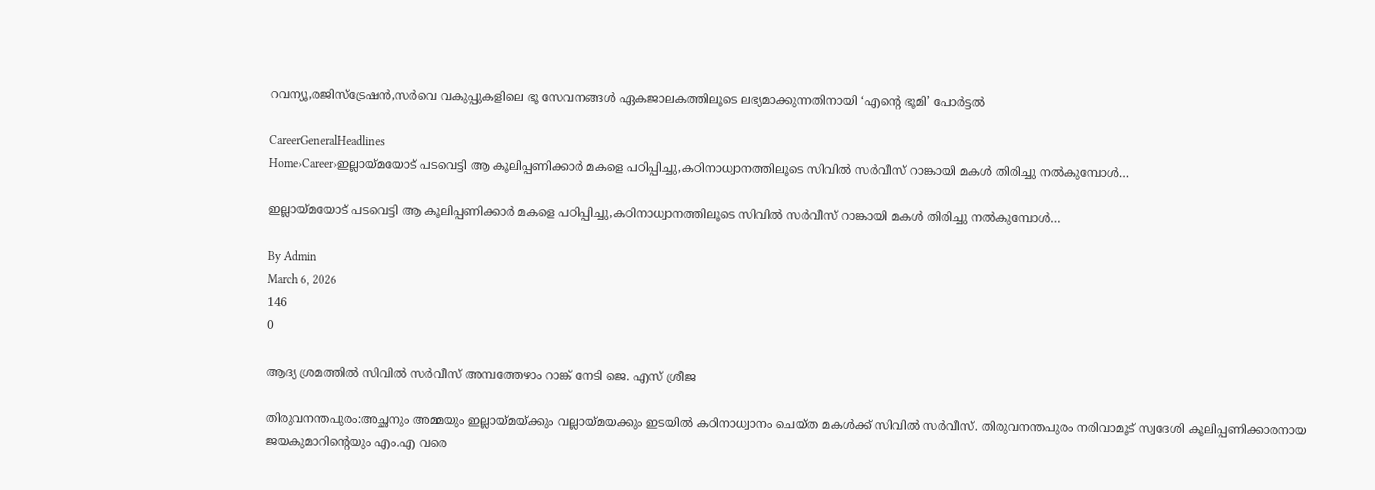റവന്യൂ,രജിസ്‌ട്രേഷൻ,സർവെ വകുപ്പുകളിലെ ഭൂ സേവനങ്ങൾ ഏകജാലകത്തിലൂടെ ലഭ്യമാക്കുന്നതിനായി ‘എന്‍റെ ഭൂമി’ പോർട്ടൽ

CareerGeneralHeadlines
Home›Career›ഇല്ലായ്മയോട് പടവെട്ടി ആ കൂലിപ്പണിക്കാർ മകളെ പഠിപ്പിച്ചു,കഠിനാധ്വാനത്തിലൂടെ സിവിൽ സർവീസ് റാങ്കായി മകൾ തിരിച്ചു നൽകുമ്പോൾ…

ഇല്ലായ്മയോട് പടവെട്ടി ആ കൂലിപ്പണിക്കാർ മകളെ പഠിപ്പിച്ചു,കഠിനാധ്വാനത്തിലൂടെ സിവിൽ സർവീസ് റാങ്കായി മകൾ തിരിച്ചു നൽകുമ്പോൾ…

By Admin
March 6, 2026
146
0

ആദ്യ ശ്രമത്തിൽ സിവിൽ സർവീസ് അമ്പത്തേഴാം റാങ്ക് നേടി ജെ. എസ് ശ്രീജ

തിരുവനന്തപുരം:അച്ഛനും അമ്മയും ഇല്ലായ്മയ്ക്കും വല്ലായ്മയക്കും ഇടയിൽ കഠിനാധ്വാനം ചെയ്ത മകൾക്ക് സിവിൽ സർവീസ്. തിരുവനന്തപുരം നരിവാമൂട് സ്വദേശി കൂലിപ്പണിക്കാരനായ ജയകുമാറിന്‍റെയും എം.എ വരെ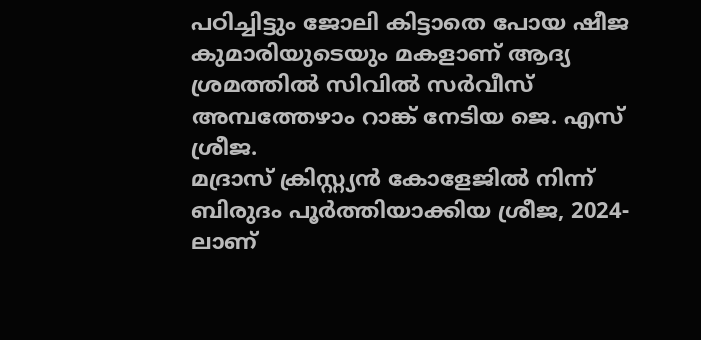പഠിച്ചിട്ടും ജോലി കിട്ടാതെ പോയ ഷീജ കുമാരിയുടെയും മകളാണ് ആദ്യ ശ്രമത്തിൽ സിവിൽ സർവീസ് അമ്പത്തേഴാം റാങ്ക് നേടിയ ജെ. എസ് ശ്രീജ.
മദ്രാസ് ക്രിസ്റ്റ്യന്‍ കോളേജില്‍ നിന്ന് ബിരുദം പൂര്‍ത്തിയാക്കിയ ശ്രീജ, 2024-ലാണ്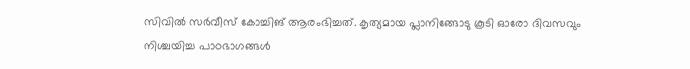സിവില്‍ സര്‍വീസ് കോച്ചിങ് ആരംഭിച്ചത്. കൃത്യമായ പ്ലാനിങ്ങോടു കൂടി ഓരോ ദിവസവും നിശ്ചയിച്ച പാഠഭാഗങ്ങള്‍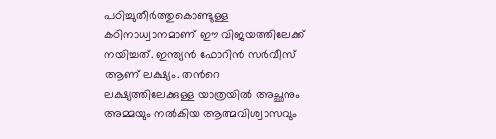പഠിച്ചുതീര്‍ത്തുകൊണ്ടുള്ള കഠിനാധ്വാനമാണ് ഈ വിജയത്തിലേക്ക് നയിച്ചത്. ഇന്ത്യന്‍ ഫോറിന്‍ സര്‍വീസ് ആണ് ലക്ഷ്യം. തന്‍റെ ലക്ഷ്യത്തിലേക്കുള്ള യാത്രയില്‍ അച്ഛനും അമ്മയും നല്‍കിയ ആത്മവിശ്വാസവും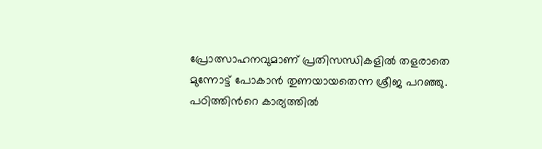പ്രോത്സാഹനവുമാണ് പ്രതിസന്ധികളില്‍ തളരാതെ മുന്നോട്ട് പോകാന്‍ തുണയായതെന്ന ശ്രീജ പറഞ്ഞു.
പഠിത്തിന്‍റെ കാര്യത്തില്‍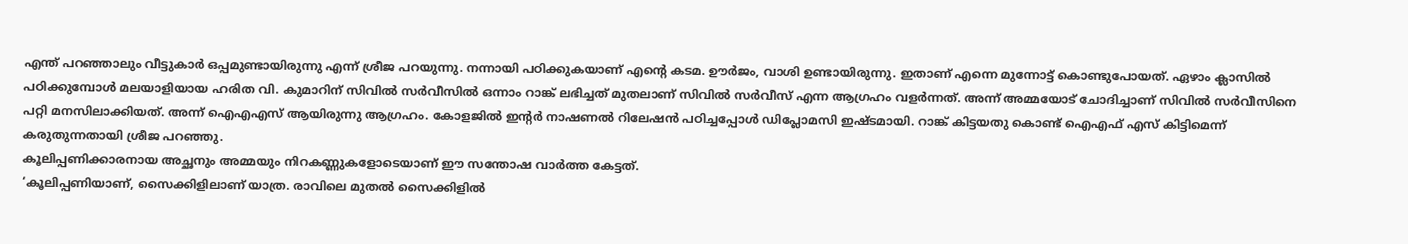എന്ത് പറഞ്ഞാലും വീട്ടുകാര്‍ ഒപ്പമുണ്ടായിരുന്നു എന്ന് ശ്രീജ പറയുന്നു. നന്നായി പഠിക്കുകയാണ് എന്‍റെ കടമ. ഊര്‍ജം, വാശി ഉണ്ടായിരുന്നു. ഇതാണ് എന്നെ മുന്നോട്ട് കൊണ്ടുപോയത്. ഏഴാം ക്ലാസില്‍ പഠിക്കുമ്പോള്‍ മലയാളിയായ ഹരിത വി. കുമാറിന് സിവില്‍ സര്‍വീസില്‍ ഒന്നാം റാങ്ക് ലഭിച്ചത് മുതലാണ് സിവില്‍ സര്‍വീസ് എന്ന ആഗ്രഹം വളര്‍ന്നത്. അന്ന് അമ്മയോട് ചോദിച്ചാണ് സിവില്‍ സര്‍വീസിനെ പറ്റി മനസിലാക്കിയത്. അന്ന് ഐഎഎസ് ആയിരുന്നു ആഗ്രഹം. കോളജില്‍ ഇന്‍റര്‍ നാഷണല്‍ റിലേഷന്‍ പഠിച്ചപ്പോള്‍ ഡിപ്ലോമസി ഇഷ്ടമായി. റാങ്ക് കിട്ടയതു കൊണ്ട് ഐഎഫ് എസ് കിട്ടിമെന്ന് കരുതുന്നതായി ശ്രീജ പറഞ്ഞു.
കൂലിപ്പണിക്കാരനായ അച്ഛനും അമ്മയും നിറകണ്ണുകളോടെയാണ് ഈ സന്തോഷ വാര്‍ത്ത കേട്ടത്.
‘കൂലിപ്പണിയാണ്, സൈക്കിളിലാണ് യാത്ര. രാവിലെ മുതല്‍ സൈക്കിളില്‍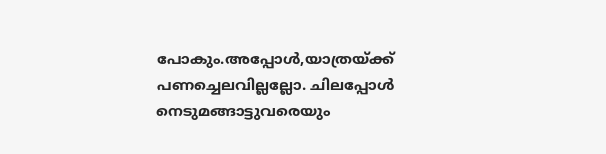പോകും.അപ്പോൾ,യാത്രയ്ക്ക് പണച്ചെലവില്ലല്ലോ. ചിലപ്പോൾ നെടുമങ്ങാട്ടുവരെയും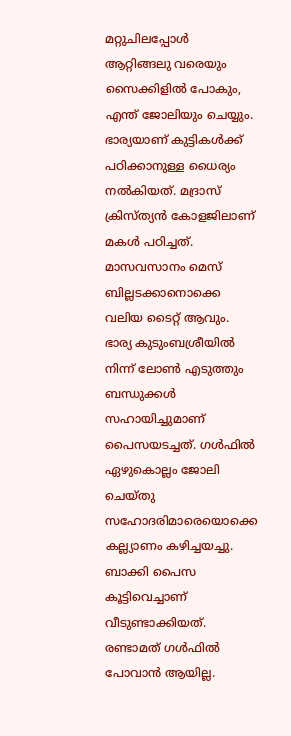മറ്റുചിലപ്പോൾ ആറ്റിങ്ങലു വരെയും സൈക്കിളിൽ പോകും, എന്ത് ജോലിയും ചെയ്യും. ഭാര്യയാണ് കുട്ടികള്‍ക്ക് പഠിക്കാനുള്ള ധൈര്യം നല്‍കിയത്. മദ്രാസ് ക്രിസ്ത്യന്‍ കോളജിലാണ് മകള്‍ പഠിച്ചത്. മാസവസാനം മെസ് ബില്ലടക്കാനൊക്കെ വലിയ ടൈറ്റ് ആവും. ഭാര്യ കുടുംബശ്രീയില്‍ നിന്ന് ലോണ്‍ എടുത്തും ബന്ധുക്കള്‍ സഹായിച്ചുമാണ് പൈസയടച്ചത്. ഗള്‍ഫില്‍ ഏഴുകൊല്ലം ജോലി ചെയ്തു സഹോദരിമാരെയൊക്കെ കല്ല്യാണം കഴിച്ചയച്ചു. ബാക്കി പൈസ കൂട്ടിവെച്ചാണ് വീടുണ്ടാക്കിയത്.
രണ്ടാമത് ഗള്‍ഫില്‍ പോവാന്‍ ആയില്ല.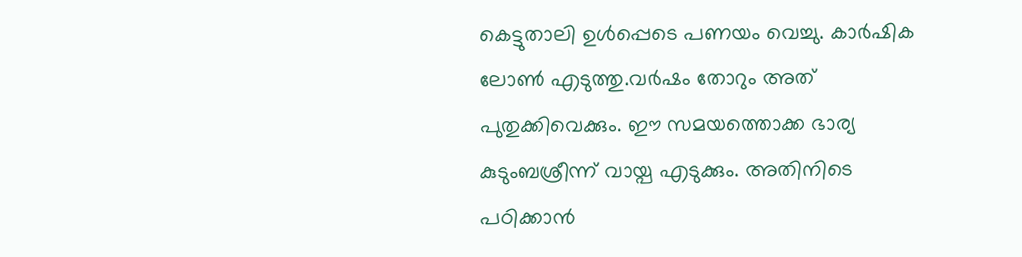കെട്ടുതാലി ഉള്‍പ്പെടെ പണയം വെച്ചു. കാര്‍ഷിക ലോണ്‍ എടുത്തു.വര്‍ഷം തോറും അത് പുതുക്കിവെക്കും. ഈ സമയത്തൊക്ക ഭാര്യ കുടുംബശ്രീന്ന് വായ്പ എടുക്കും. അതിനിടെ പഠിക്കാന്‍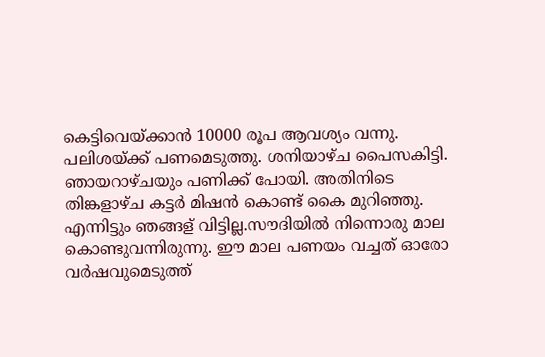കെട്ടിവെയ്ക്കാന്‍ 10000 രൂപ ആവശ്യം വന്നു. പലിശയ്ക്ക് പണമെടുത്തു. ശനിയാഴ്ച പൈസകിട്ടി. ഞായറാഴ്ചയും പണിക്ക് പോയി. അതിനിടെ തിങ്കളാഴ്ച കട്ടര്‍ മിഷന്‍ കൊണ്ട് കൈ മുറിഞ്ഞു. എന്നിട്ടും ഞങ്ങള് വിട്ടില്ല.സൗദിയില്‍ നിന്നൊരു മാല കൊണ്ടുവന്നിരുന്നു. ഈ മാല പണയം വച്ചത് ഓരോ വര്‍ഷവുമെടുത്ത്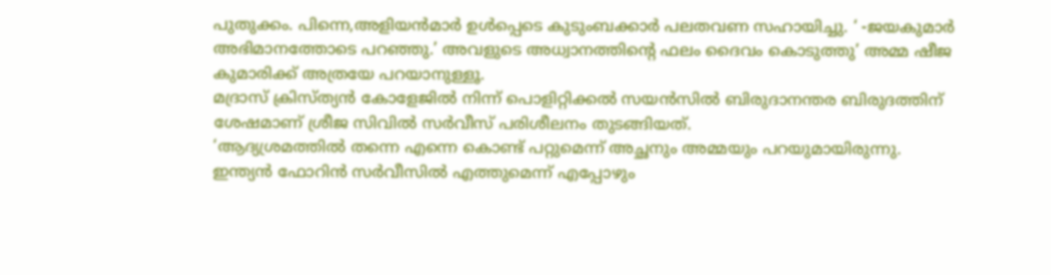പുതുക്കം. പിന്നെ,അളിയൻമാർ ഉൾപ്പെടെ കുടുംബക്കാര്‍ പലതവണ സഹായിച്ചു. ‘ -ജയകുമാർ അഭിമാനത്തോടെ പറഞ്ഞു.’ അവളുടെ അധ്വാനത്തിന്‍റെ ഫലം ദൈവം കൊടുത്തു’ അമ്മ ഷീജ കുമാരിക്ക് അത്രയേ പറയാനുള്ളൂ.
മദ്രാസ് ക്രിസ്ത്യൻ കോളേജിൽ നിന്ന് പൊളിറ്റിക്കൽ സയൻസിൽ ബിരുദാനന്തര ബിരുദത്തിന് ശേഷമാണ് ശ്രീജ സിവില്‍ സർവീസ് പരിശീലനം തുടങ്ങിയത്.
‘ആദ്യശ്രമത്തില്‍ തന്നെ എന്നെ കൊണ്ട് പറ്റുമെന്ന് അച്ഛനും അമ്മയും പറയുമായിരുന്നു. ഇന്ത്യന്‍ ഫോറിന്‍ സര്‍വീസില്‍ എത്തുമെന്ന് എപ്പോഴും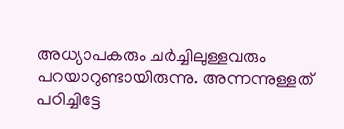അധ്യാപകരും ചര്‍ച്ചിലുള്ളവരും പറയാറുണ്ടായിരുന്നു. അന്നന്നുള്ളത് പഠിച്ചിട്ടേ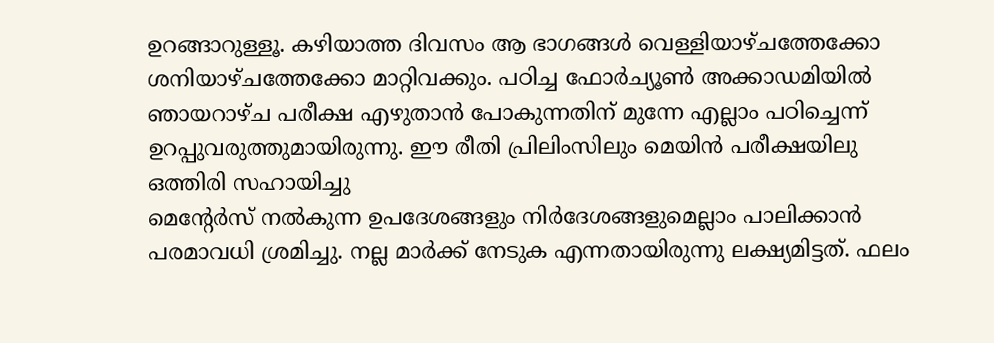ഉറങ്ങാറുള്ളൂ. കഴിയാത്ത ദിവസം ആ ഭാഗങ്ങള്‍ വെള്ളിയാഴ്ചത്തേക്കോ ശനിയാഴ്ചത്തേക്കോ മാറ്റിവക്കും. പഠിച്ച ഫോര്‍ച്യൂണ്‍ അക്കാഡമിയില്‍ ഞായറാഴ്ച പരീക്ഷ എഴുതാന്‍ പോകുന്നതിന് മുന്നേ എല്ലാം പഠിച്ചെന്ന് ഉറപ്പുവരുത്തുമായിരുന്നു. ഈ രീതി പ്രിലിംസിലും മെയിന്‍ പരീക്ഷയിലു ഒത്തിരി സഹായിച്ചു
മെന്റേര്‍സ് നല്‍കുന്ന ഉപദേശങ്ങളും നിര്‍ദേശങ്ങളുമെല്ലാം പാലിക്കാന്‍ പരമാവധി ശ്രമിച്ചു. നല്ല മാര്‍ക്ക് നേടുക എന്നതായിരുന്നു ലക്ഷ്യമിട്ടത്. ഫലം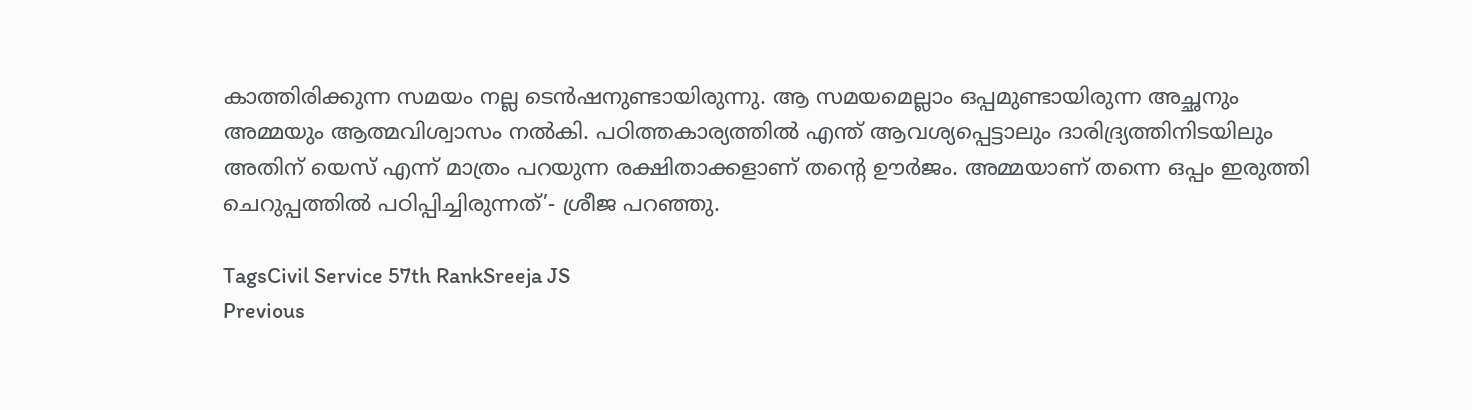കാത്തിരിക്കുന്ന സമയം നല്ല ടെന്‍ഷനുണ്ടായിരുന്നു. ആ സമയമെല്ലാം ഒപ്പമുണ്ടായിരുന്ന അച്ഛനും അമ്മയും ആത്മവിശ്വാസം നല്‍കി. പഠിത്തകാര്യത്തില്‍ എന്ത് ആവശ്യപ്പെട്ടാലും ദാരിദ്ര്യത്തിനിടയിലും അതിന് യെസ് എന്ന് മാത്രം പറയുന്ന രക്ഷിതാക്കളാണ് തന്‍റെ ഊര്‍ജം. അമ്മയാണ് തന്നെ ഒപ്പം ഇരുത്തി ചെറുപ്പത്തില്‍ പഠിപ്പിച്ചിരുന്നത്’- ശ്രീജ പറഞ്ഞു.

TagsCivil Service 57th RankSreeja JS
Previous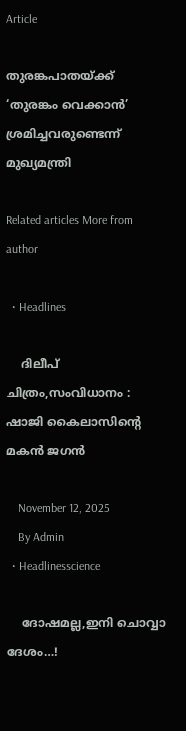Article

തുരങ്കപാതയ്ക്ക് ‘തുരങ്കം വെക്കാൻ’ ശ്രമിച്ചവരുണ്ടെന്ന് മുഖ്യമന്ത്രി

Related articles More from author

  • Headlines

    ദിലീപ് ചിത്രം,സംവിധാനം : ഷാജി കൈലാസിൻ്റെ മകൻ ജഗൻ

    November 12, 2025
    By Admin
  • Headlinesscience

    ദോഷമല്ല,ഇനി ചൊവ്വാ ദേശം…!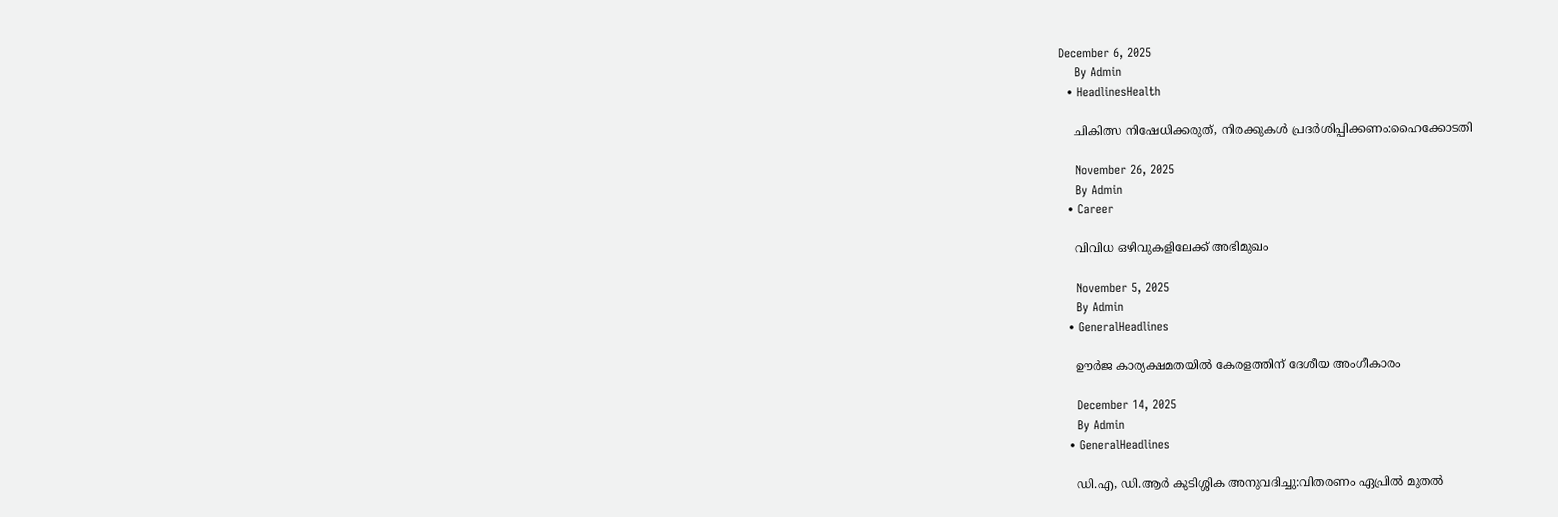December 6, 2025
    By Admin
  • HeadlinesHealth

    ചികിത്സ നിഷേധിക്കരുത്, നിരക്കുകൾ പ്രദർശിപ്പിക്കണം:ഹൈക്കോടതി

    November 26, 2025
    By Admin
  • Career

    വിവിധ ഒഴിവുകളിലേക്ക് അഭിമുഖം

    November 5, 2025
    By Admin
  • GeneralHeadlines

    ഊർജ കാര്യക്ഷമതയിൽ കേരളത്തിന് ദേശീയ അംഗീകാരം

    December 14, 2025
    By Admin
  • GeneralHeadlines

    ഡി.എ, ഡി.ആർ കുടിശ്ശിക അനുവദിച്ചു:വിതരണം ഏപ്രിൽ മുതൽ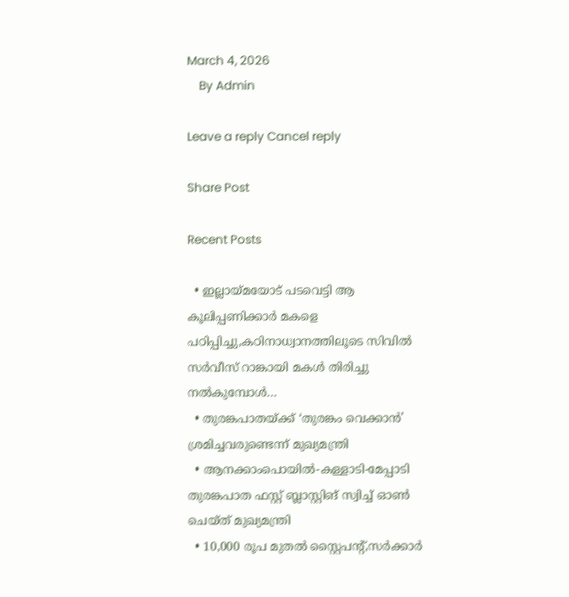March 4, 2026
    By Admin

Leave a reply Cancel reply

Share Post

Recent Posts

  • ഇല്ലായ്മയോട് പടവെട്ടി ആ കൂലിപ്പണിക്കാർ മകളെ പഠിപ്പിച്ചു,കഠിനാധ്വാനത്തിലൂടെ സിവിൽ സർവീസ് റാങ്കായി മകൾ തിരിച്ചു നൽകുമ്പോൾ…
  • തുരങ്കപാതയ്ക്ക് ‘തുരങ്കം വെക്കാൻ’ ശ്രമിച്ചവരുണ്ടെന്ന് മുഖ്യമന്ത്രി
  • ആനക്കാംപൊയിൽ-കള്ളാടി-മേപ്പാടി തുരങ്കപാത ഫസ്റ്റ് ബ്ലാസ്റ്റിങ് സ്വിച്ച് ഓൺ ചെയ്ത് മുഖ്യമന്ത്രി
  • 10,000 രൂപ മുതൽ സ്റ്റൈപൻ്റ്,സർക്കാർ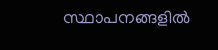സ്ഥാപനങ്ങളിൽ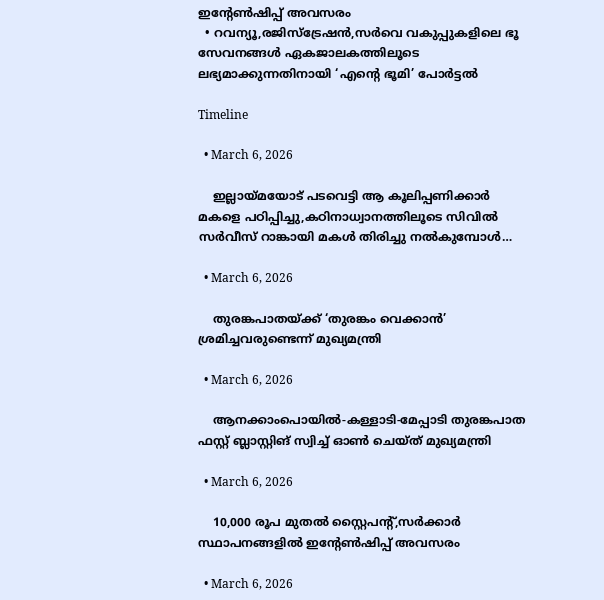ഇൻ്റേൺഷിപ്പ് അവസരം
  • റവന്യൂ,രജിസ്‌ട്രേഷൻ,സർവെ വകുപ്പുകളിലെ ഭൂ സേവനങ്ങൾ ഏകജാലകത്തിലൂടെ ലഭ്യമാക്കുന്നതിനായി ‘എന്‍റെ ഭൂമി’ പോർട്ടൽ

Timeline

  • March 6, 2026

    ഇല്ലായ്മയോട് പടവെട്ടി ആ കൂലിപ്പണിക്കാർ മകളെ പഠിപ്പിച്ചു,കഠിനാധ്വാനത്തിലൂടെ സിവിൽ സർവീസ് റാങ്കായി മകൾ തിരിച്ചു നൽകുമ്പോൾ…

  • March 6, 2026

    തുരങ്കപാതയ്ക്ക് ‘തുരങ്കം വെക്കാൻ’ ശ്രമിച്ചവരുണ്ടെന്ന് മുഖ്യമന്ത്രി

  • March 6, 2026

    ആനക്കാംപൊയിൽ-കള്ളാടി-മേപ്പാടി തുരങ്കപാത ഫസ്റ്റ് ബ്ലാസ്റ്റിങ് സ്വിച്ച് ഓൺ ചെയ്ത് മുഖ്യമന്ത്രി

  • March 6, 2026

    10,000 രൂപ മുതൽ സ്റ്റൈപൻ്റ്,സർക്കാർ സ്ഥാപനങ്ങളിൽ ഇൻ്റേൺഷിപ്പ് അവസരം

  • March 6, 2026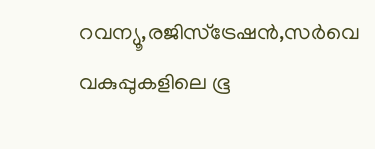റവന്യൂ,രജിസ്‌ട്രേഷൻ,സർവെ വകുപ്പുകളിലെ ഭൂ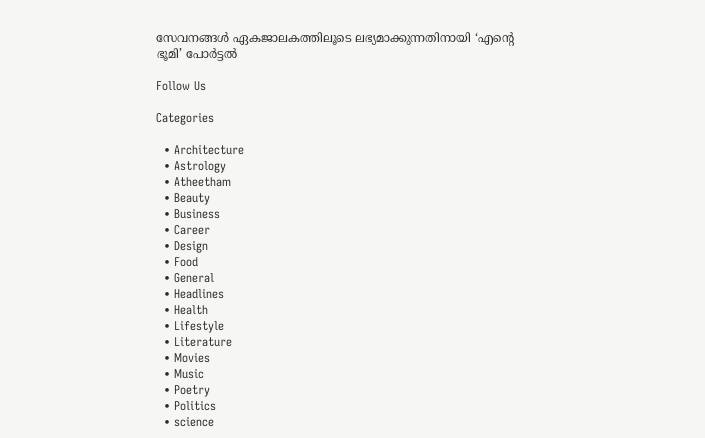സേവനങ്ങൾ ഏകജാലകത്തിലൂടെ ലഭ്യമാക്കുന്നതിനായി ‘എന്‍റെ ഭൂമി’ പോർട്ടൽ

Follow Us

Categories

  • Architecture
  • Astrology
  • Atheetham
  • Beauty
  • Business
  • Career
  • Design
  • Food
  • General
  • Headlines
  • Health
  • Lifestyle
  • Literature
  • Movies
  • Music
  • Poetry
  • Politics
  • science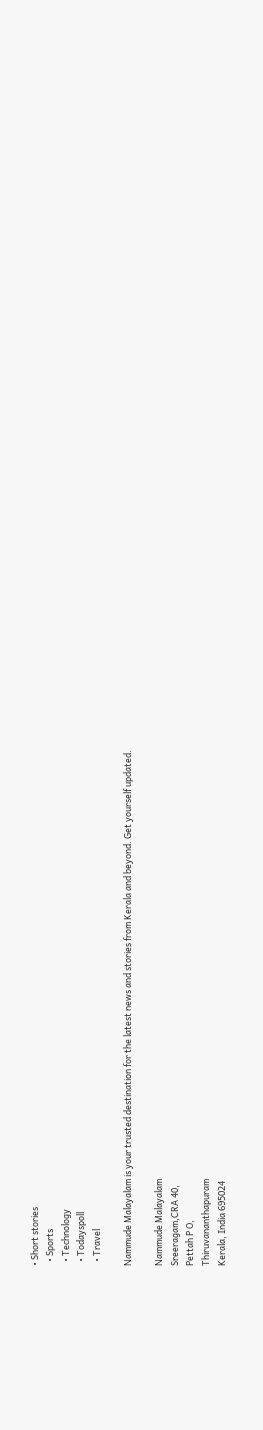• Short stories
  • Sports
  • Technology
  • Todayspoll
  • Travel

Nammude Malayalam is your trusted destination for the latest news and stories from Kerala and beyond. Get yourself updated.

Nammude Malayalam
Sreeragam,CRA 40,
Pettah P O,
Thiruvananthapuram
Kerala, India 695024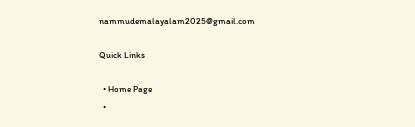nammudemalayalam2025@gmail.com

Quick Links

  • Home Page
  •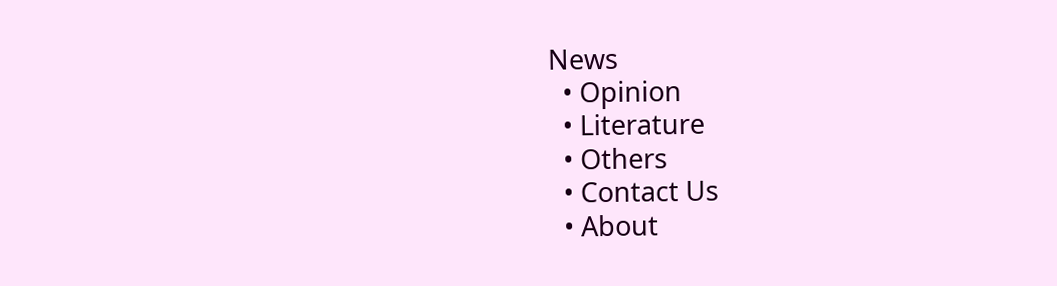News
  • Opinion
  • Literature
  • Others
  • Contact Us
  • About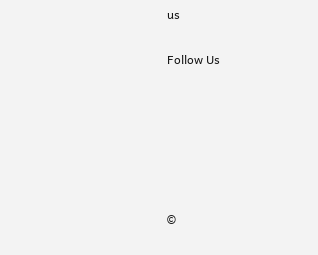us

Follow Us






©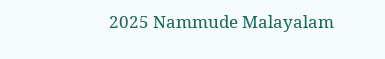2025 Nammude Malayalam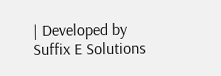| Developed by Suffix E Solutions